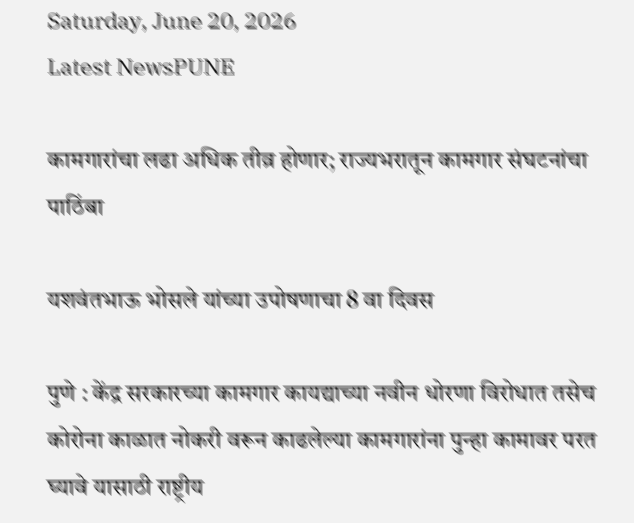Saturday, June 20, 2026
Latest NewsPUNE

कामगारांचा लढा अधिक तीव्र होणार; राज्यभरातून कामगार संघटनांचा पाठिंबा

यशवंतभाऊ भोसले यांच्या उपोषणाचा 8 वा दिवस

पुणे : केंद्र सरकारच्या कामगार कायद्याच्या नवीन धोरणा विरोधात तसेच कोरोना काळात नोकरी वरून काढलेल्या कामगारांना पुन्हा कामावर परत घ्यावे यासाठी राष्ट्रीय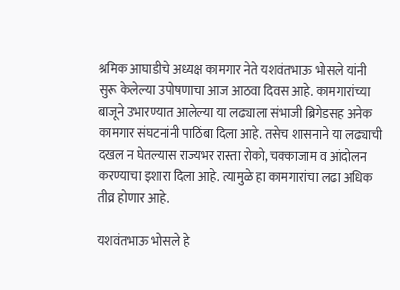श्रमिक आघाडीचे अध्यक्ष कामगार नेते यशवंतभाऊ भोसले यांनी सुरू केलेल्या उपोषणाचा आज आठवा दिवस आहे. कामगारांच्या बाजूने उभारण्यात आलेल्या या लढ्याला संभाजी ब्रिगेडसह अनेक कामगार संघटनांनी पाठिंबा दिला आहे. तसेच शासनाने या लढ्याची दखल न घेतल्यास राज्यभर रास्ता रोको, चक्काजाम व आंदोलन करण्याचा इशारा दिला आहे. त्यामुळे हा कामगारांचा लढा अधिक तीव्र होणार आहे.

यशवंतभाऊ भोसले हे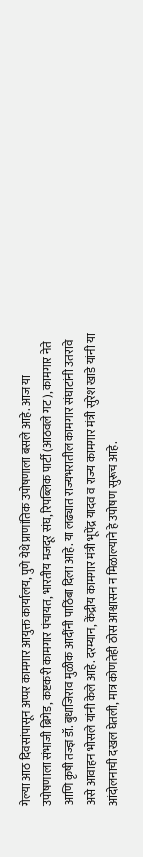गेल्या आठ दिवसांपासून अप्पर कामगार आयुक्त कार्यालय, पुणे येथे प्राणांतिक उपोषणाला बसले आहे. आज या उपोषणाला संभाजी ब्रिगेड, कष्टकरी कामगार पंचायत, भारतीय मजदूर संघ, रिपब्लिक पार्टी (आठवले गट), कामगार नेते आणि कृषी तज्ज्ञ डॉ. बुधाजिराव मुळीक आदींनी पाठिंबा दिला आहे. या लढ्यात राज्यभरातील कामगार संघाटांनी उतरावे असे आवाहन भोसले यांनी केले आहे. दरम्यान, केंद्रीय कामगार मंत्री भूपेंद्र यादव व राज्य कामगार मंत्री सुरेश खाडे यांनी या आंदोलनाची दखल घेतली, मात्र कोणतेही ठोस आश्वासन न मिळाल्याने हे उपोषण सुरूच आहे.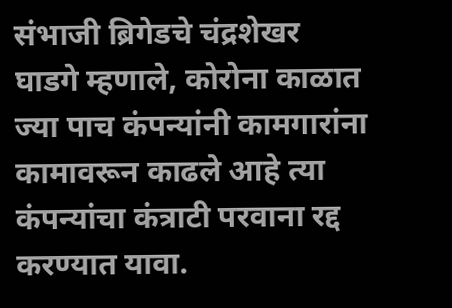संभाजी ब्रिगेडचे चंद्रशेखर घाडगे म्हणाले, कोरोना काळात ज्या पाच कंपन्यांनी कामगारांना कामावरून काढले आहे त्या कंपन्यांचा कंत्राटी परवाना रद्द करण्यात यावा.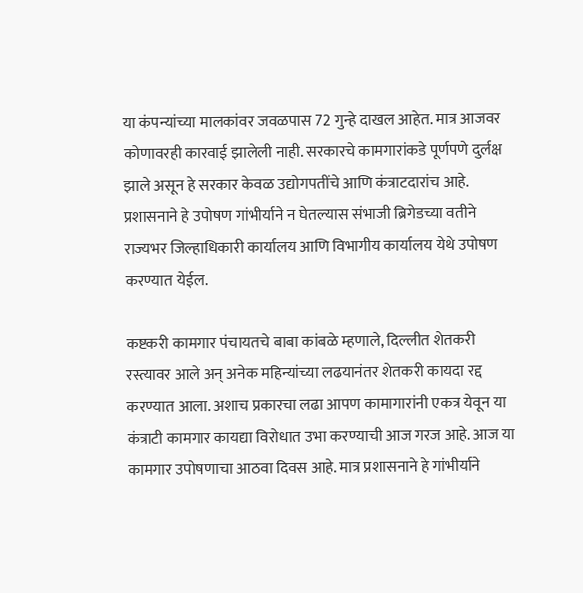या कंपन्यांच्या मालकांवर जवळपास 72 गुन्हे दाखल आहेत. मात्र आजवर कोणावरही कारवाई झालेली नाही. सरकारचे कामगारांकडे पूर्णपणे दुर्लक्ष झाले असून हे सरकार केवळ उद्योगपतींचे आणि कंत्राटदारांच आहे. प्रशासनाने हे उपोषण गांभीर्याने न घेतल्यास संभाजी ब्रिगेडच्या वतीने राज्यभर जिल्हाधिकारी कार्यालय आणि विभागीय कार्यालय येथे उपोषण करण्यात येईल.

कष्टकरी कामगार पंचायतचे बाबा कांबळे म्हणाले, दिल्लीत शेतकरी रस्त्यावर आले अन् अनेक महिन्यांच्या लढयानंतर शेतकरी कायदा रद्द करण्यात आला. अशाच प्रकारचा लढा आपण कामागारांनी एकत्र येवून या कंत्राटी कामगार कायद्या विरोधात उभा करण्याची आज गरज आहे. आज या कामगार उपोषणाचा आठवा दिवस आहे. मात्र प्रशासनाने हे गांभीर्याने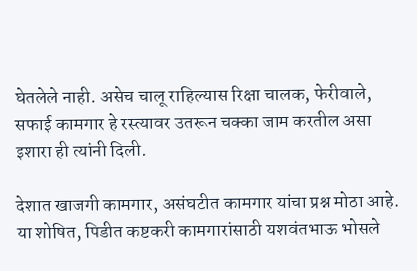घेतलेले नाही. असेच चालू राहिल्यास रिक्षा चालक, फेरीवाले, सफाई कामगार हे रस्त्यावर उतरून चक्का जाम करतील असा इशारा ही त्यांनी दिली.

देशात खाजगी कामगार, असंघटीत कामगार यांचा प्रश्न मोठा आहे. या शोषित, पिडीत कष्टकरी कामगारांसाठी यशवंतभाऊ भोसले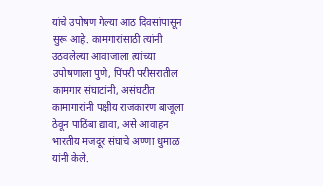यांचे उपोषण गेल्या आठ दिवसांपासून सुरू आहे. कामगारांसाठी त्यांनी उठवलेल्या आवाजाला त्यांच्या उपोषणाला पुणे, पिंपरी परीसरातील कामगार संघाटांनी, असंघटीत कामागारांनी पक्षीय राजकारण बाजूला ठेवून पाठिंबा द्यावा, असे आवाहन भारतीय मजदूर संघाचे अण्णा धुमाळ यांनी केले.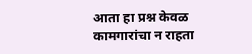आता हा प्रश्न केवळ कामगारांचा न राहता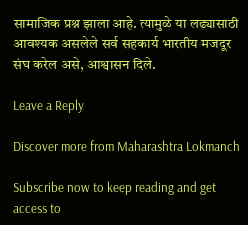सामाजिक प्रश्न झाला आहे. त्यामुळे या लढ्यासाठी आवश्यक असलेले सर्व सहकार्य भारतीय मजदूर संघ करेल असे, आश्वासन दिले.

Leave a Reply

Discover more from Maharashtra Lokmanch

Subscribe now to keep reading and get access to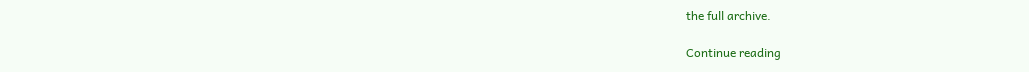the full archive.

Continue reading